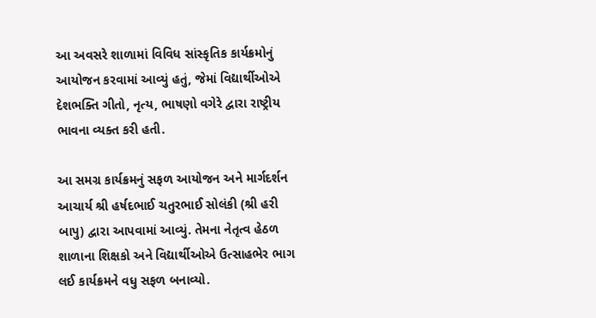આ અવસરે શાળામાં વિવિધ સાંસ્કૃતિક કાર્યક્રમોનું આયોજન કરવામાં આવ્યું હતું, જેમાં વિદ્યાર્થીઓએ દેશભક્તિ ગીતો, નૃત્ય, ભાષણો વગેરે દ્વારા રાષ્ટ્રીય ભાવના વ્યક્ત કરી હતી.

આ સમગ્ર કાર્યક્રમનું સફળ આયોજન અને માર્ગદર્શન આચાર્ય શ્રી હર્ષદભાઈ ચતુરભાઈ સોલંકી (શ્રી હરી બાપુ) દ્વારા આપવામાં આવ્યું. તેમના નેતૃત્વ હેઠળ શાળાના શિક્ષકો અને વિદ્યાર્થીઓએ ઉત્સાહભેર ભાગ લઈ કાર્યક્રમને વધુ સફળ બનાવ્યો.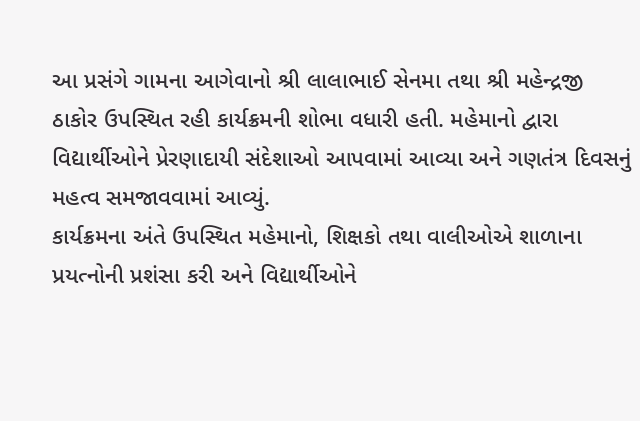આ પ્રસંગે ગામના આગેવાનો શ્રી લાલાભાઈ સેનમા તથા શ્રી મહેન્દ્રજી ઠાકોર ઉપસ્થિત રહી કાર્યક્રમની શોભા વધારી હતી. મહેમાનો દ્વારા વિદ્યાર્થીઓને પ્રેરણાદાયી સંદેશાઓ આપવામાં આવ્યા અને ગણતંત્ર દિવસનું મહત્વ સમજાવવામાં આવ્યું.
કાર્યક્રમના અંતે ઉપસ્થિત મહેમાનો, શિક્ષકો તથા વાલીઓએ શાળાના પ્રયત્નોની પ્રશંસા કરી અને વિદ્યાર્થીઓને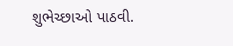શુભેચ્છાઓ પાઠવી.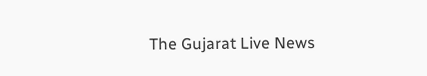The Gujarat Live News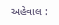અહેવાલ :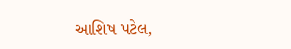આશિષ પટેલ,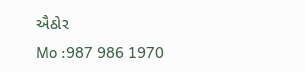ઐઠોર
Mo :987 986 1970